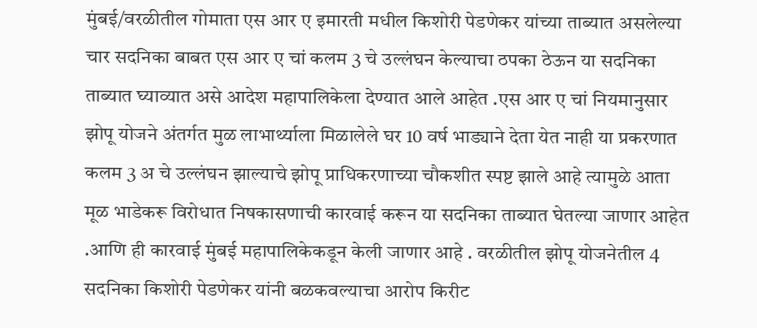मुंबई/वरळीतील गोमाता एस आर ए इमारती मधील किशोरी पेडणेकर यांच्या ताब्यात असलेल्या चार सदनिका बाबत एस आर ए चां कलम 3 चे उल्लंघन केल्याचा ठपका ठेऊन या सदनिका ताब्यात घ्याव्यात असे आदेश महापालिकेला देण्यात आले आहेत .एस आर ए चां नियमानुसार झोपू योजने अंतर्गत मुळ लाभार्थ्याला मिळालेले घर 10 वर्ष भाड्याने देता येत नाही या प्रकरणात कलम 3 अ चे उल्लंघन झाल्याचे झोपू प्राधिकरणाच्या चौकशीत स्पष्ट झाले आहे त्यामुळे आता मूळ भाडेकरू विरोधात निषकासणाची कारवाई करून या सदनिका ताब्यात घेतल्या जाणार आहेत .आणि ही कारवाई मुंबई महापालिकेकडून केली जाणार आहे . वरळीतील झोपू योजनेतील 4 सदनिका किशोरी पेडणेकर यांनी बळकवल्याचा आरोप किरीट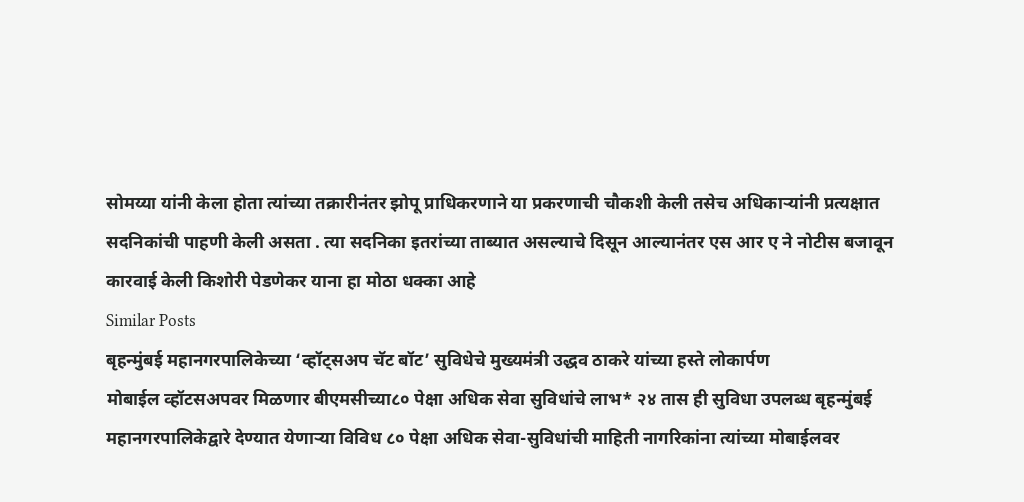सोमय्या यांनी केला होता त्यांच्या तक्रारीनंतर झोपू प्राधिकरणाने या प्रकरणाची चौकशी केली तसेच अधिकाऱ्यांनी प्रत्यक्षात सदनिकांची पाहणी केली असता . त्या सदनिका इतरांच्या ताब्यात असल्याचे दिसून आल्यानंतर एस आर ए ने नोटीस बजावून कारवाई केली किशोरी पेडणेकर याना हा मोठा धक्का आहे
Similar Posts
बृहन्मुंबई महानगरपालिकेच्या ‘व्हॉट्सअप चॅट बॉट’ सुविधेचे मुख्यमंत्री उद्धव ठाकरे यांच्या हस्ते लोकार्पण
मोबाईल व्हॉटसअपवर मिळणार बीएमसीच्या८० पेक्षा अधिक सेवा सुविधांचे लाभ* २४ तास ही सुविधा उपलब्ध बृहन्मुंबई महानगरपालिकेद्वारे देण्यात येणाऱ्या विविध ८० पेक्षा अधिक सेवा-सुविधांची माहिती नागरिकांना त्यांच्या मोबाईलवर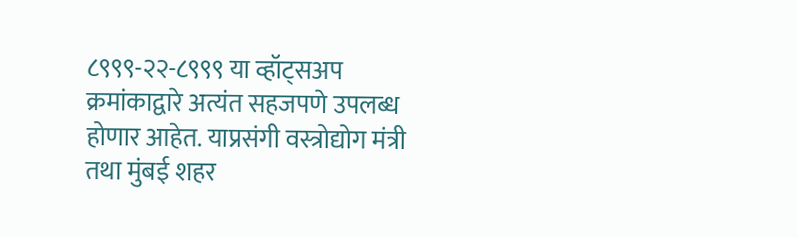८९९९-२२-८९९९ या व्हॉट्सअप क्रमांकाद्वारे अत्यंत सहजपणे उपलब्ध होणार आहेत. याप्रसंगी वस्त्रोद्योग मंत्री तथा मुंबई शहर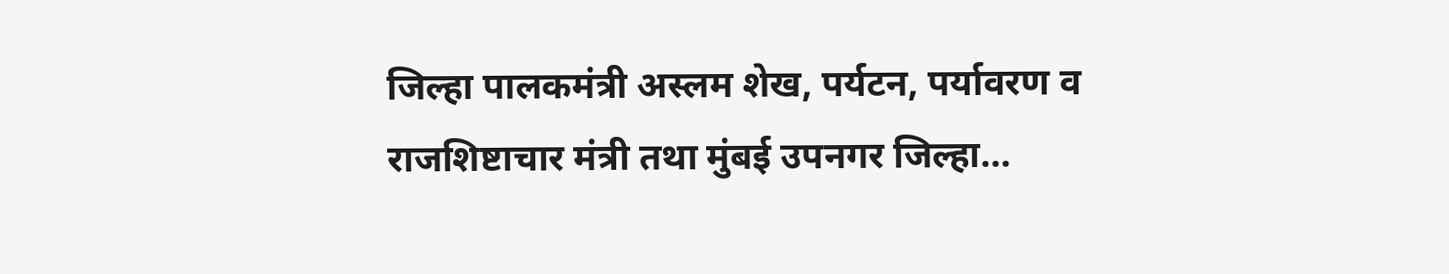जिल्हा पालकमंत्री अस्लम शेख, पर्यटन, पर्यावरण व राजशिष्टाचार मंत्री तथा मुंबई उपनगर जिल्हा…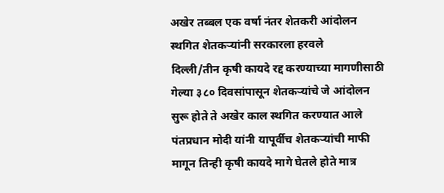अखेर तब्बल एक वर्षा नंतर शेतकरी आंदोलन स्थगित शेतकऱ्यांनी सरकारला हरवले
दिल्ली/तीन कृषी कायदे रद्द करण्याच्या मागणीसाठी गेल्या ३८० दिवसांपासून शेतकऱ्यांचे जे आंदोलन सुरू होते ते अखेर काल स्थगित करण्यात आले पंतप्रधान मोदी यांनी यापूर्वीच शेतकऱ्यांची माफी मागून तिन्ही कृषी कायदे मागे घेतले होते मात्र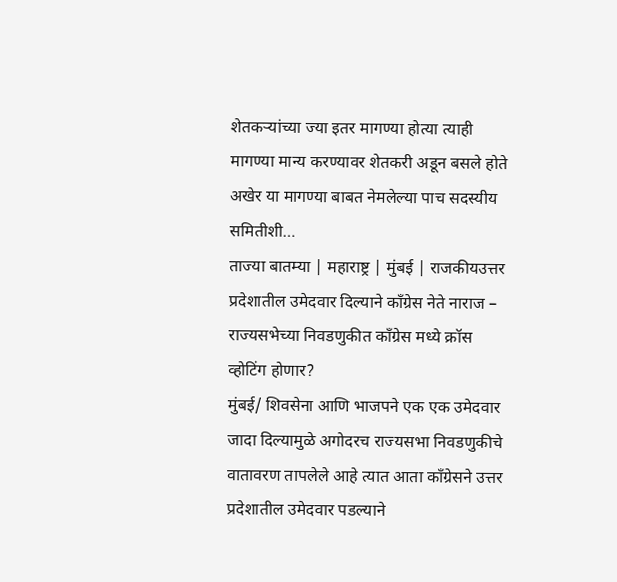शेतकऱ्यांच्या ज्या इतर मागण्या होत्या त्याही मागण्या मान्य करण्यावर शेतकरी अडून बसले होते अखेर या मागण्या बाबत नेमलेल्या पाच सदस्यीय समितीशी…
ताज्या बातम्या | महाराष्ट्र | मुंबई | राजकीयउत्तर प्रदेशातील उमेदवार दिल्याने काँग्रेस नेते नाराज – राज्यसभेच्या निवडणुकीत काँग्रेस मध्ये क्रॉस व्होटिंग होणार?
मुंबई/ शिवसेना आणि भाजपने एक एक उमेदवार जादा दिल्यामुळे अगोदरच राज्यसभा निवडणुकीचे वातावरण तापलेले आहे त्यात आता काँग्रेसने उत्तर प्रदेशातील उमेदवार पडल्याने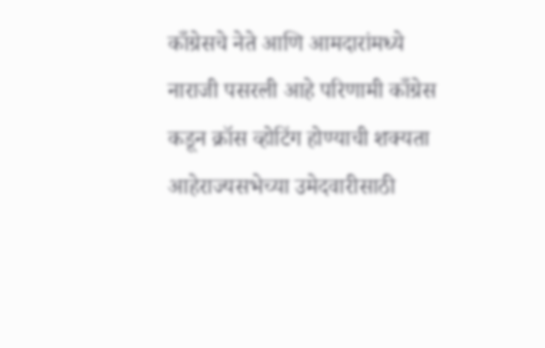काँग्रेसचे नेते आणि आमदारांमध्ये नाराजी पसरली आहे परिणामी काँग्रेस कडून क्रॉस व्होटिंग होण्याची शक्यता आहेराज्यसभेच्या उमेदवारीसाठी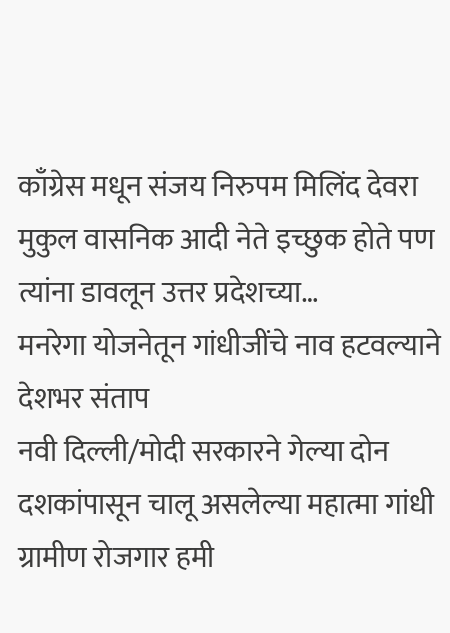काँग्रेस मधून संजय निरुपम मिलिंद देवरा मुकुल वासनिक आदी नेते इच्छुक होते पण त्यांना डावलून उत्तर प्रदेशच्या…
मनरेगा योजनेतून गांधीजींचे नाव हटवल्याने देशभर संताप
नवी दिल्ली/मोदी सरकारने गेल्या दोन दशकांपासून चालू असलेल्या महात्मा गांधी ग्रामीण रोजगार हमी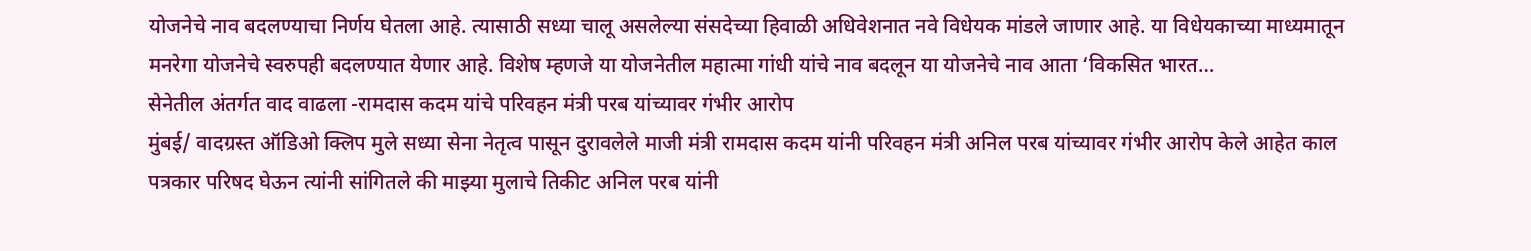योजनेचे नाव बदलण्याचा निर्णय घेतला आहे. त्यासाठी सध्या चालू असलेल्या संसदेच्या हिवाळी अधिवेशनात नवे विधेयक मांडले जाणार आहे. या विधेयकाच्या माध्यमातून मनरेगा योजनेचे स्वरुपही बदलण्यात येणार आहे. विशेष म्हणजे या योजनेतील महात्मा गांधी यांचे नाव बदलून या योजनेचे नाव आता ‘विकसित भारत…
सेनेतील अंतर्गत वाद वाढला -रामदास कदम यांचे परिवहन मंत्री परब यांच्यावर गंभीर आरोप
मुंबई/ वादग्रस्त ऑडिओ क्लिप मुले सध्या सेना नेतृत्व पासून दुरावलेले माजी मंत्री रामदास कदम यांनी परिवहन मंत्री अनिल परब यांच्यावर गंभीर आरोप केले आहेत काल पत्रकार परिषद घेऊन त्यांनी सांगितले की माझ्या मुलाचे तिकीट अनिल परब यांनी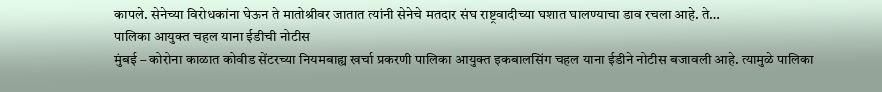कापले. सेनेच्या विरोधकांना घेऊन ते मातोश्रीवर जातात त्यांनी सेनेचे मतदार संघ राष्ट्रवादीच्या घशात घालण्याचा डाव रचला आहे. ते…
पालिका आयुक्त चहल याना ईडीची नोटीस
मुंबई – कोरोना काळात कोवीड सेंटरच्या नियमबाह्य खर्चा प्रकरणी पालिका आयुक्त इकबालसिंग चहल याना ईडीने नोटीस बजावली आहे. त्यामुळे पालिका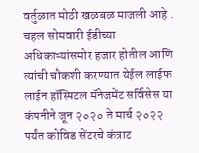वर्तुळात मोठी खळबळ माजली आहे . चहल सोमवारी ईडीच्या अधिकाऱ्यांसमोर हजार होतील आणि त्यांची चौकशी करण्यात येईल लाईफ लाईन हॉस्पिटल मॅनेजमेंट सर्विसेस या कंपनीने जून २०२० ते मार्च २०२२ पर्यंत कोविड सेंटरचे कंत्राट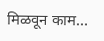मिळवून काम…